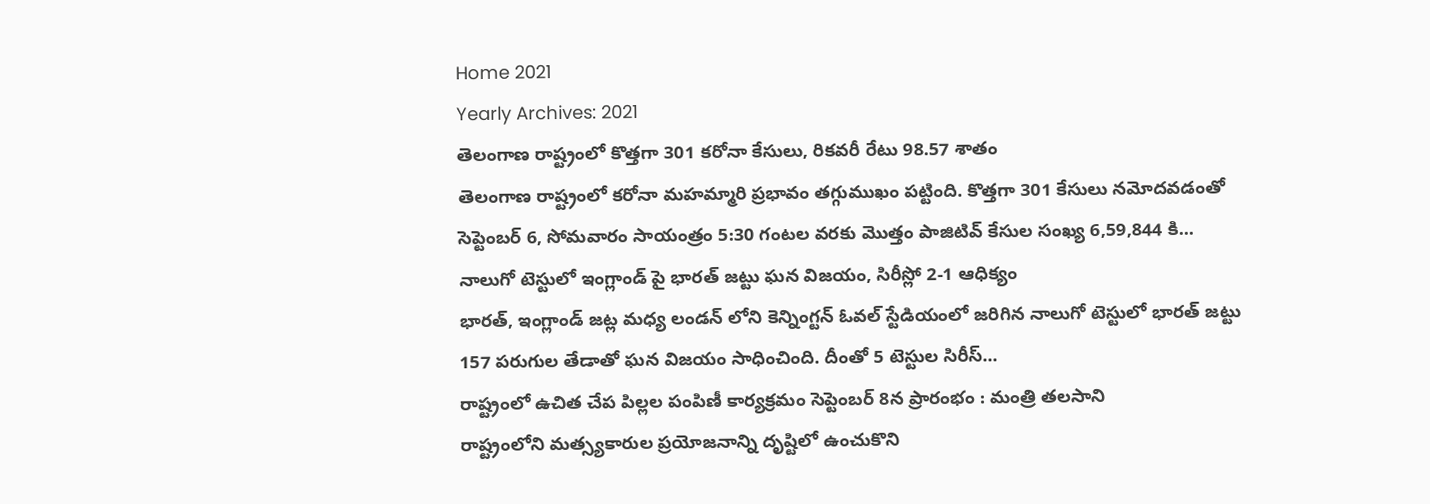Home 2021
Yearly Archives: 2021
తెలంగాణ రాష్ట్రంలో కొత్తగా 301 కరోనా కేసులు, రికవరీ రేటు 98.57 శాతం
తెలంగాణ రాష్ట్రంలో కరోనా మహమ్మారి ప్రభావం తగ్గుముఖం పట్టింది. కొత్తగా 301 కేసులు నమోదవడంతో సెప్టెంబర్ 6, సోమవారం సాయంత్రం 5:30 గంటల వరకు మొత్తం పాజిటివ్ కేసుల సంఖ్య 6,59,844 కి...
నాలుగో టెస్టులో ఇంగ్లాండ్ పై భారత్ జట్టు ఘన విజయం, సిరీస్లో 2-1 ఆధిక్యం
భారత్, ఇంగ్లాండ్ జట్ల మధ్య లండన్ లోని కెన్నింగ్టన్ ఓవల్ స్టేడియంలో జరిగిన నాలుగో టెస్టులో భారత్ జట్టు 157 పరుగుల తేడాతో ఘన విజయం సాధించింది. దీంతో 5 టెస్టుల సిరీస్...
రాష్ట్రంలో ఉచిత చేప పిల్లల పంపిణీ కార్యక్రమం సెప్టెంబర్ 8న ప్రారంభం : మంత్రి తలసాని
రాష్ట్రంలోని మత్స్యకారుల ప్రయోజనాన్ని దృష్టిలో ఉంచుకొని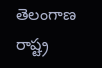తెలంగాణ రాష్ట్ర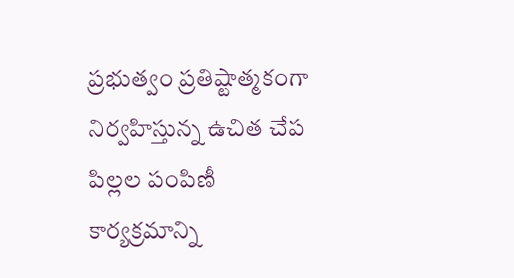ప్రభుత్వం ప్రతిష్టాత్మకంగా నిర్వహిస్తున్న ఉచిత చేప పిల్లల పంపిణీ కార్యక్రమాన్ని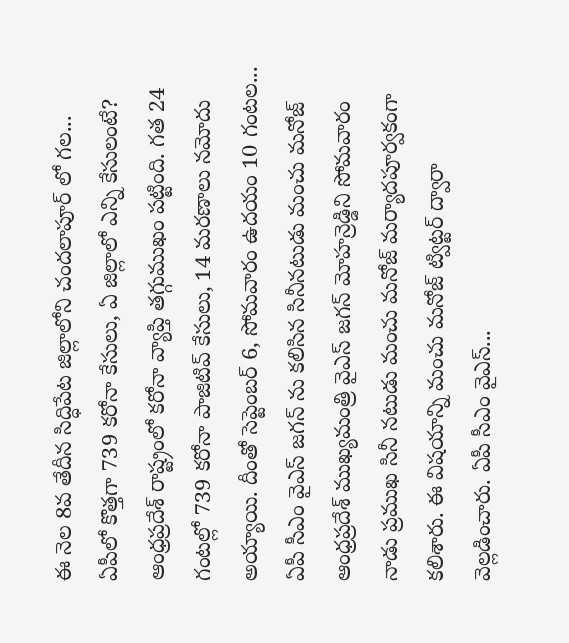ఈ నెల 8వ తేదీన సిద్ధిపేట జిల్లాలోని చందలాపూర్ లో గల...
ఏపీలో కొత్తగా 739 కరోనా కేసులు, ఏ జిల్లాలో ఎన్ని కేసులంటే?
ఆంధ్రప్రదేశ్ రాష్ట్రంలో కరోనా వ్యాప్తి తగ్గుముఖం పట్టింది. గత 24 గంటల్లో 739 కరోనా పాజిటివ్ కేసులు, 14 మరణాలు నమోదు అయ్యాయి. దీంతో సెప్టెంబర్ 6, సోమవారం ఉదయం 10 గంటల...
ఏపీ సీఎం వైఎస్ జగన్ ను కలిసిన సినీనటుడు మంచు మనోజ్
ఆంధ్రప్రదేశ్ ముఖ్యమంత్రి వైఎస్ జగన్ మోహన్రెడ్డిని సోమవారం నాడు ప్రముఖ సినీ నటుడు మంచు మనోజ్ మర్యాదపూర్వకంగా కలిశారు. ఈ విషయాన్ని మంచు మనోజ్ ట్విట్టర్ ద్వారా వెల్లడించారు. ఏపీ సీఎం వైఎస్...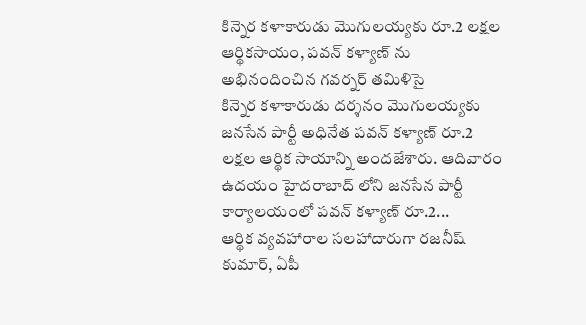కిన్నెర కళాకారుడు మొగులయ్యకు రూ.2 లక్షల ఆర్థికసాయం, పవన్ కళ్యాణ్ ను అభినందించిన గవర్నర్ తమిళిసై
కిన్నెర కళాకారుడు దర్శనం మొగులయ్యకు జనసేన పార్టీ అధినేత పవన్ కళ్యాణ్ రూ.2 లక్షల ఆర్థిక సాయాన్ని అందజేశారు. ఆదివారం ఉదయం హైదరాబాద్ లోని జనసేన పార్టీ కార్యాలయంలో పవన్ కళ్యాణ్ రూ.2...
ఆర్థిక వ్యవహారాల సలహాదారుగా రజనీష్ కుమార్, ఏపీ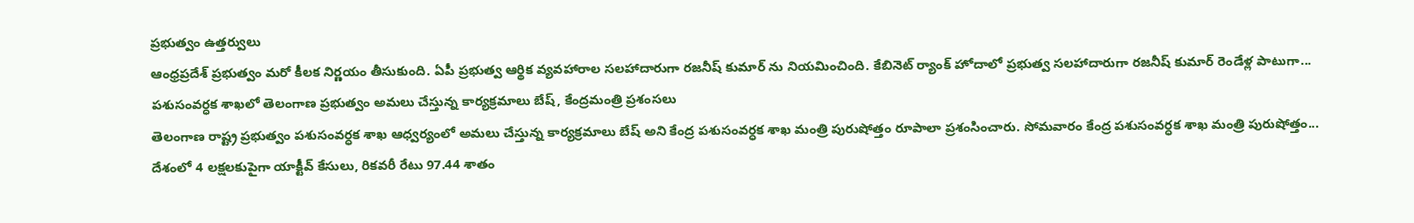ప్రభుత్వం ఉత్తర్వులు
ఆంధ్రప్రదేశ్ ప్రభుత్వం మరో కీలక నిర్ణయం తీసుకుంది. ఏపీ ప్రభుత్వ ఆర్థిక వ్యవహారాల సలహాదారుగా రజనీష్ కుమార్ ను నియమించింది. కేబినెట్ ర్యాంక్ హోదాలో ప్రభుత్వ సలహాదారుగా రజనీష్ కుమార్ రెండేళ్ల పాటుగా...
పశుసంవర్ధక శాఖలో తెలంగాణ ప్రభుత్వం అమలు చేస్తున్న కార్యక్రమాలు బేష్, కేంద్రమంత్రి ప్రశంసలు
తెలంగాణ రాష్ట్ర ప్రభుత్వం పశుసంవర్ధక శాఖ ఆధ్వర్యంలో అమలు చేస్తున్న కార్యక్రమాలు బేష్ అని కేంద్ర పశుసంవర్ధక శాఖ మంత్రి పురుషోత్తం రూపాలా ప్రశంసించారు. సోమవారం కేంద్ర పశుసంవర్ధక శాఖ మంత్రి పురుషోత్తం...
దేశంలో 4 లక్షలకుపైగా యాక్టీవ్ కేసులు, రికవరీ రేటు 97.44 శాతం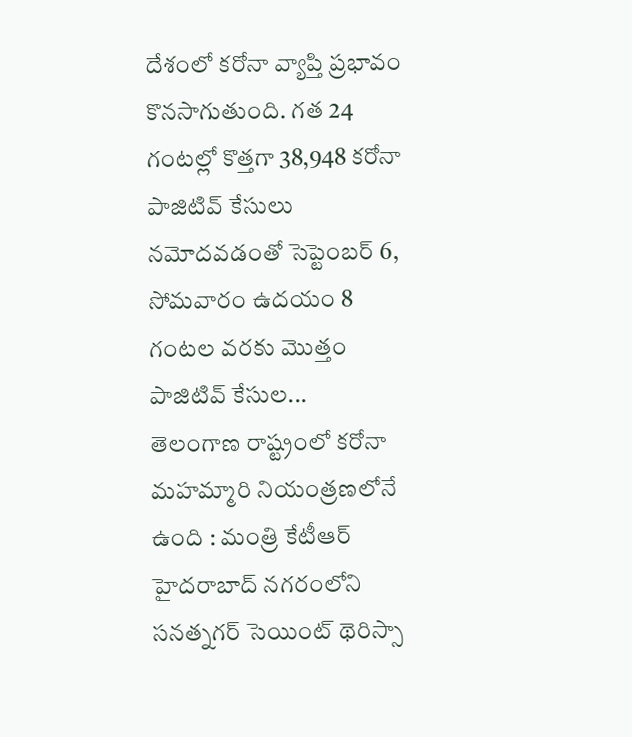దేశంలో కరోనా వ్యాప్తి ప్రభావం కొనసాగుతుంది. గత 24 గంటల్లో కొత్తగా 38,948 కరోనా పాజిటివ్ కేసులు నమోదవడంతో సెప్టెంబర్ 6, సోమవారం ఉదయం 8 గంటల వరకు మొత్తం పాజిటివ్ కేసుల...
తెలంగాణ రాష్ట్రంలో కరోనా మహమ్మారి నియంత్రణలోనే ఉంది : మంత్రి కేటీఆర్
హైదరాబాద్ నగరంలోని సనత్నగర్ సెయింట్ థెరిస్సా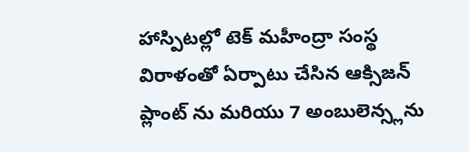హాస్పిటల్లో టెక్ మహీంద్రా సంస్థ విరాళంతో ఏర్పాటు చేసిన ఆక్సిజన్ ప్లాంట్ ను మరియు 7 అంబులెన్స్లను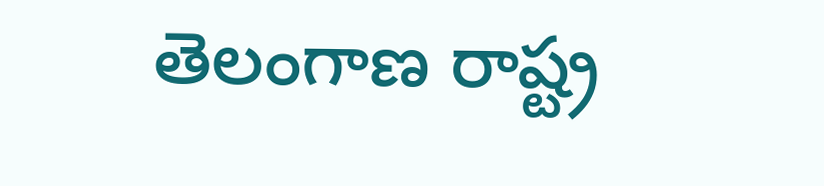తెలంగాణ రాష్ట్ర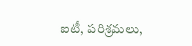ఐటీ, పరిశ్రమలు,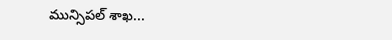మున్సిపల్ శాఖ...